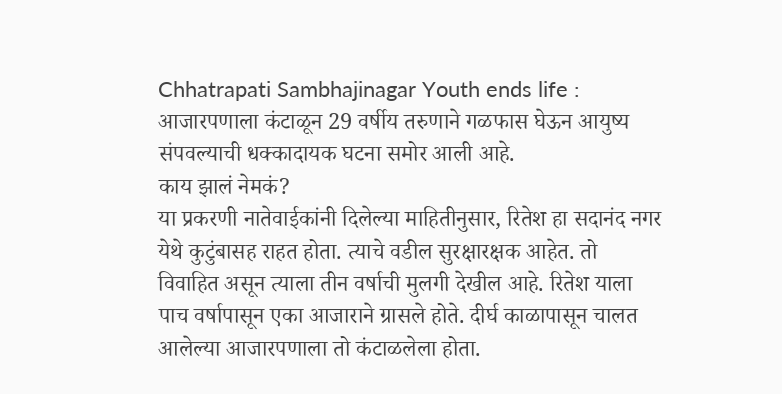Chhatrapati Sambhajinagar Youth ends life : आजारपणाला कंटाळून 29 वर्षीय तरुणाने गळफास घेऊन आयुष्य संपवल्याची धक्कादायक घटना समोर आली आहे.
काय झालं नेमकं?
या प्रकरणी नातेवाईकांनी दिलेल्या माहितीनुसार, रितेश हा सदानंद नगर येथे कुटुंबासह राहत होता. त्याचे वडील सुरक्षारक्षक आहेत. तो विवाहित असून त्याला तीन वर्षाची मुलगी देखील आहे. रितेश याला पाच वर्षापासून एका आजाराने ग्रासले होते. दीर्घ काळापासून चालत आलेल्या आजारपणाला तो कंटाळलेला होता.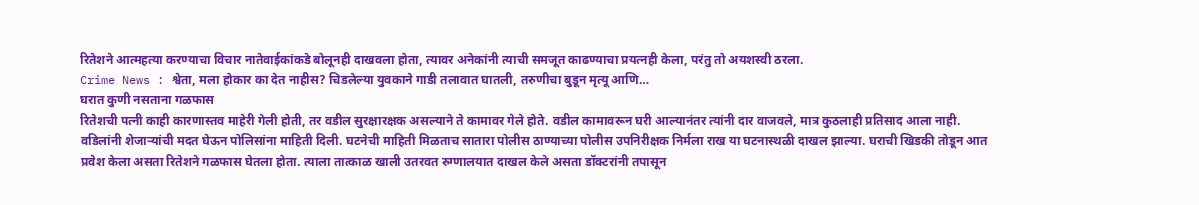रितेशने आत्महत्या करण्याचा विचार नातेवाईकांकडे बोलूनही दाखवला होता, त्यावर अनेकांनी त्याची समजूत काढण्याचा प्रयत्नही केला, परंतु तो अयशस्वी ठरला.
Crime News : श्वेता, मला होकार का देत नाहीस? चिडलेल्या युवकाने गाडी तलावात घातली, तरुणीचा बुडून मृत्यू आणि…
घरात कुणी नसताना गळफास
रितेशची पत्नी काही कारणास्तव माहेरी गेली होती, तर वडील सुरक्षारक्षक असल्याने ते कामावर गेले होते. वडील कामावरून घरी आल्यानंतर त्यांनी दार वाजवले, मात्र कुठलाही प्रतिसाद आला नाही. वडिलांनी शेजाऱ्यांची मदत घेऊन पोलिसांना माहिती दिली. घटनेची माहिती मिळताच सातारा पोलीस ठाण्याच्या पोलीस उपनिरीक्षक निर्मला राख या घटनास्थळी दाखल झाल्या. घराची खिडकी तोडून आत प्रवेश केला असता रितेशने गळफास घेतला होता. त्याला तात्काळ खाली उतरवत रुग्णालयात दाखल केले असता डॉक्टरांनी तपासून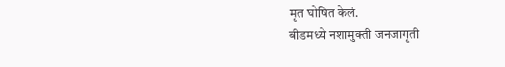मृत घोषित केलं.
बीडमध्ये नशामुक्ती जनजागृती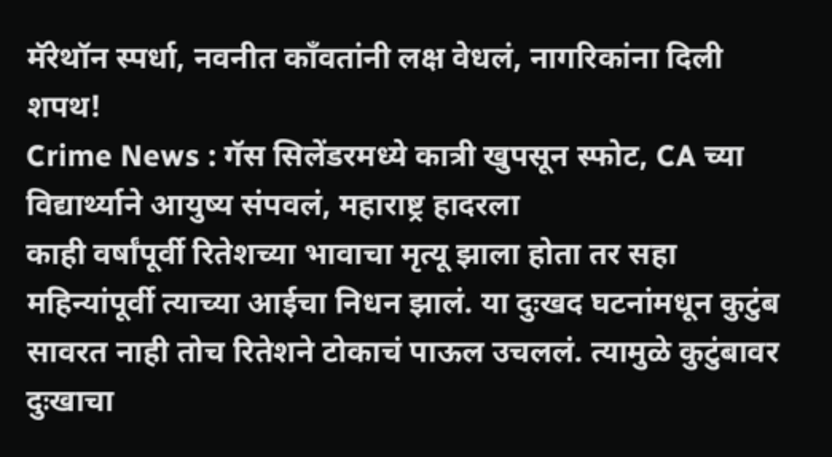मॅरेथॉन स्पर्धा, नवनीत काँवतांनी लक्ष वेधलं, नागरिकांना दिली शपथ!
Crime News : गॅस सिलेंडरमध्ये कात्री खुपसून स्फोट, CA च्या विद्यार्थ्याने आयुष्य संपवलं, महाराष्ट्र हादरला
काही वर्षांपूर्वी रितेशच्या भावाचा मृत्यू झाला होता तर सहा महिन्यांपूर्वी त्याच्या आईचा निधन झालं. या दुःखद घटनांमधून कुटुंब सावरत नाही तोच रितेशने टोकाचं पाऊल उचललं. त्यामुळे कुटुंबावर दुःखाचा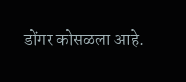डोंगर कोसळला आहे.